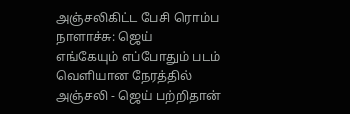அஞ்சலிகிட்ட பேசி ரொம்ப நாளாச்சு: ஜெய்
எங்கேயும் எப்போதும் படம் வெளியான நேரத்தில் அஞ்சலி - ஜெய் பற்றிதான்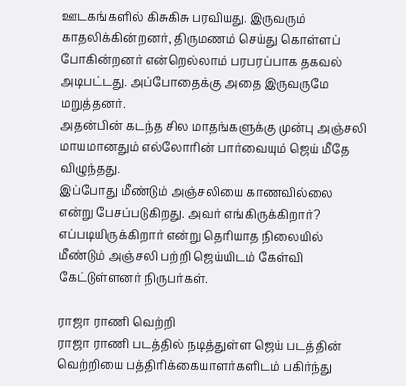ஊடகங்களில் கிசுகிசு பரவியது. இருவரும் காதலிக்கின்றனர், திருமணம் செய்து கொள்ளப் போகின்றனர் என்றெல்லாம் பரபரப்பாக தகவல் அடிபட்டது. அப்போதைக்கு அதை இருவருமே மறுத்தனர்.
அதன்பின் கடந்த சில மாதங்களுக்கு முன்பு அஞ்சலி மாயமானதும் எல்லோரின் பார்வையும் ஜெய் மீதே விழுந்தது.
இப்போது மீண்டும் அஞ்சலியை காணவில்லை என்று பேசப்படுகிறது. அவர் எங்கிருக்கிறார்? எப்படியிருக்கிறார் என்று தெரியாத நிலையில் மீண்டும் அஞ்சலி பற்றி ஜெய்யிடம் கேள்வி கேட்டுள்ளனர் நிருபர்கள்.

ராஜா ராணி வெற்றி
ராஜா ராணி படத்தில் நடித்துள்ள ஜெய் படத்தின் வெற்றியை பத்திரிக்கையாளர்களிடம் பகிர்ந்து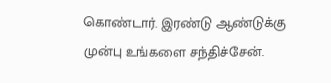கொண்டார். இரண்டு ஆண்டுக்கு முன்பு உங்களை சந்திச்சேன்.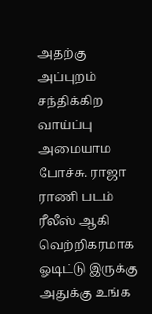அதற்கு அப்புறம் சந்திக்கிற வாய்ப்பு அமையாம போச்சு. ராஜா ராணி படம் ரீலீஸ் ஆகி வெற்றிகரமாக ஓடிட்டு இருக்கு அதுக்கு உங்க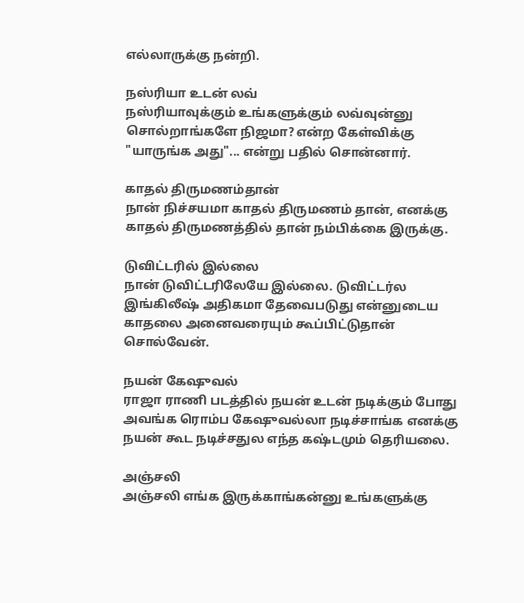எல்லாருக்கு நன்றி.

நஸ்ரியா உடன் லவ்
நஸ்ரியாவுக்கும் உங்களுக்கும் லவ்வுன்னு சொல்றாங்களே நிஜமா? என்ற கேள்விக்கு "யாருங்க அது"... என்று பதில் சொன்னார்.

காதல் திருமணம்தான்
நான் நிச்சயமா காதல் திருமணம் தான், எனக்கு காதல் திருமணத்தில் தான் நம்பிக்கை இருக்கு.

டுவிட்டரில் இல்லை
நான் டுவிட்டரிலேயே இல்லை. டுவிட்டர்ல இங்கிலீஷ் அதிகமா தேவைபடுது என்னுடைய காதலை அனைவரையும் கூப்பிட்டுதான் சொல்வேன்.

நயன் கேஷுவல்
ராஜா ராணி படத்தில் நயன் உடன் நடிக்கும் போது அவங்க ரொம்ப கேஷுவல்லா நடிச்சாங்க எனக்கு நயன் கூட நடிச்சதுல எந்த கஷ்டமும் தெரியலை.

அஞ்சலி
அஞ்சலி எங்க இருக்காங்கன்னு உங்களுக்கு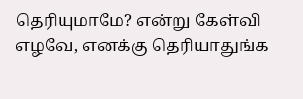தெரியுமாமே? என்று கேள்வி எழவே, எனக்கு தெரியாதுங்க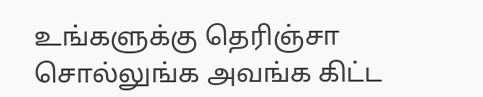உங்களுக்கு தெரிஞ்சா சொல்லுங்க அவங்க கிட்ட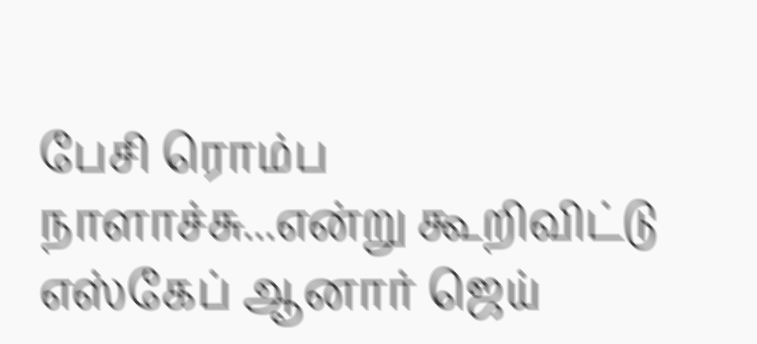பேசி ரொம்ப நாளாச்சு...என்று கூறிவிட்டு எஸ்கேப் ஆனார் ஜெய்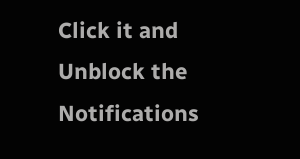Click it and Unblock the Notifications